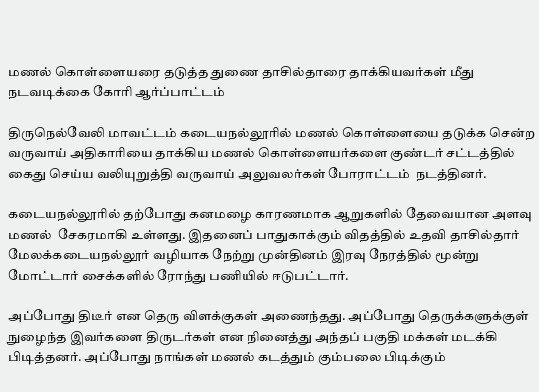மணல் கொள்ளையரை தடுத்த துணை தாசில்தாரை தாக்கியவர்கள் மீது நடவடிக்கை கோரி ஆர்ப்பாட்டம்

திருநெல்வேலி மாவட்டம் கடையநல்லூரில் மணல் கொள்ளையை தடுக்க சென்ற வருவாய் அதிகாரியை தாக்கிய மணல் கொள்ளையர்களை குண்டர் சட்டத்தில் கைது செய்ய வலியுறுத்தி வருவாய் அலுவலர்கள் போராட்டம்  நடத்தினர்.

கடையநல்லூரில் தற்போது கனமழை காரணமாக ஆறுகளில் தேவையான அளவு மணல்  சேகரமாகி உள்ளது. இதனைப் பாதுகாக்கும் விதத்தில் உதவி தாசில்தார்
மேலக்கடையநல்லூர் வழியாக நேற்று முன்தினம் இரவு நேரத்தில் மூன்று மோட்டார் சைக்களில் ரோந்து பணியில் ஈடுபட்டார்.

அப்போது திடீர் என தெரு விளக்குகள் அணைந்தது. அப்போது தெருக்களுக்குள் நுழைந்த இவர்களை திருடர்கள் என நினைத்து அந்தப் பகுதி மக்கள் மடக்கி பிடித்தனர். அப்போது நாங்கள் மணல் கடத்தும் கும்பலை பிடிக்கும்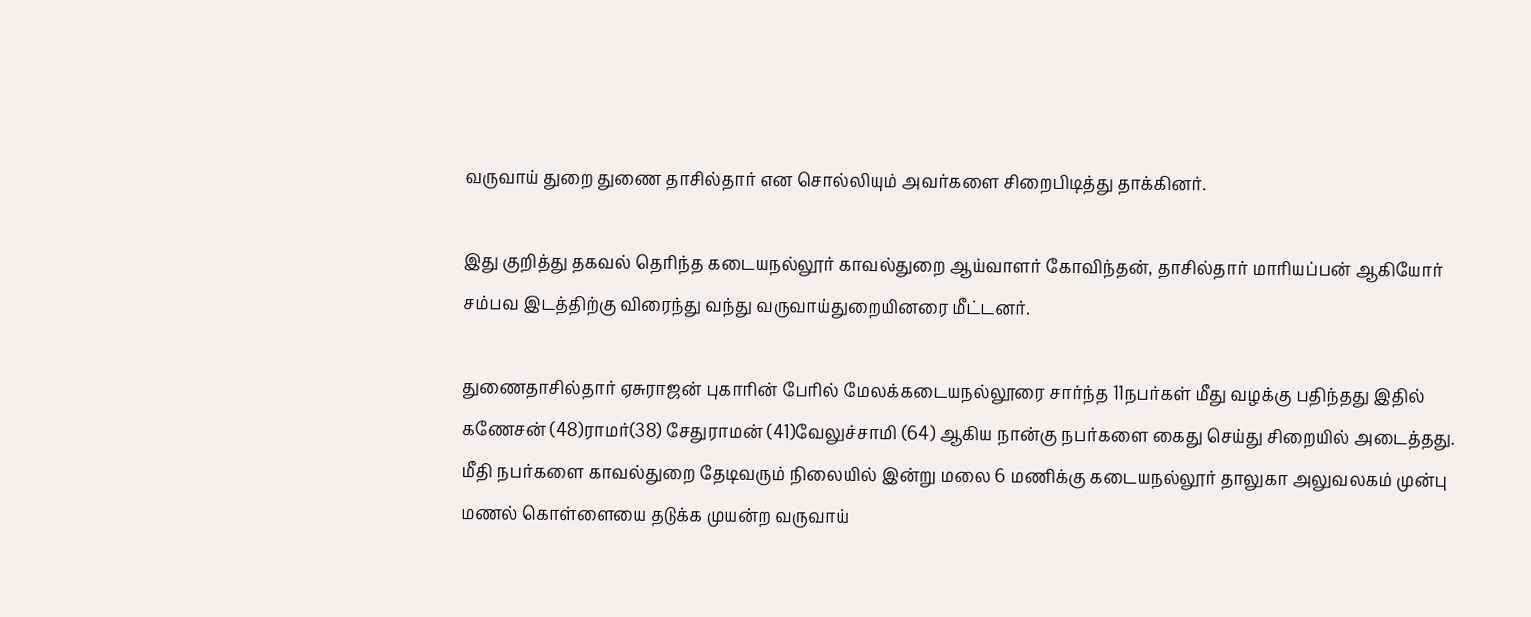வருவாய் துறை துணை தாசில்தார் என சொல்லியும் அவர்களை சிறைபிடித்து தாக்கினர்.

இது குறித்து தகவல் தெரிந்த கடையநல்லூர் காவல்துறை ஆய்வாளர் கோவிந்தன், தாசில்தார் மாரியப்பன் ஆகியோர் சம்பவ இடத்திற்கு விரைந்து வந்து வருவாய்துறையினரை மீட்டனர்.

துணைதாசில்தார் ஏசுராஜன் புகாரின் பேரில் மேலக்கடையநல்லூரை சார்ந்த 11நபர்கள் மீது வழக்கு பதிந்தது இதில் கணேசன் (48)ராமர்(38) சேதுராமன் (41)வேலுச்சாமி (64) ஆகிய நான்கு நபர்களை கைது செய்து சிறையில் அடைத்தது. மீதி நபர்களை காவல்துறை தேடிவரும் நிலையில் இன்று மலை 6 மணிக்கு கடையநல்லூர் தாலுகா அலுவலகம் முன்பு மணல் கொள்ளையை தடுக்க முயன்ற வருவாய்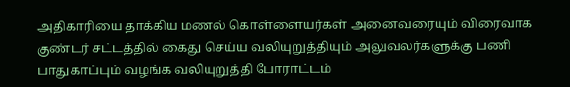அதிகாரியை தாக்கிய மணல் கொள்ளையர்கள் அனைவரையும் விரைவாக குண்டர் சட்டத்தில் கைது செய்ய வலியுறுத்தியும் அலுவலர்களுக்கு பணி பாதுகாப்பும் வழங்க வலியுறுத்தி போராட்டம்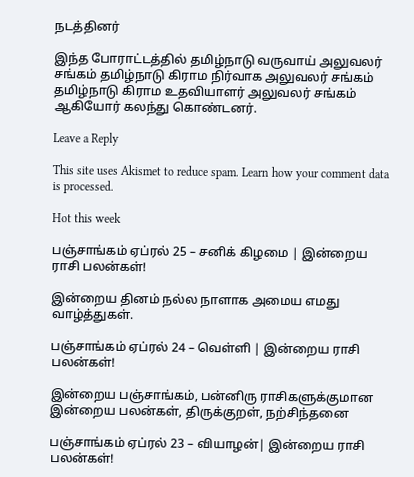நடத்தினர்

இந்த போராட்டத்தில் தமிழ்நாடு வருவாய் அலுவலர் சங்கம் தமிழ்நாடு கிராம நிர்வாக அலுவலர் சங்கம் தமிழ்நாடு கிராம உதவியாளர் அலுவலர் சங்கம் ஆகியோர் கலந்து கொண்டனர்.

Leave a Reply

This site uses Akismet to reduce spam. Learn how your comment data is processed.

Hot this week

பஞ்சாங்கம் ஏப்ரல் 25 – சனிக் கிழமை | இன்றைய ராசி பலன்கள்!

இன்றைய தினம் நல்ல நாளாக அமைய எமது வாழ்த்துகள்.

பஞ்சாங்கம் ஏப்ரல் 24 – வெள்ளி | இன்றைய ராசி பலன்கள்!

இன்றைய பஞ்சாங்கம், பன்னிரு ராசிகளுக்குமான இன்றைய பலன்கள், திருக்குறள், நற்சிந்தனை

பஞ்சாங்கம் ஏப்ரல் 23 – வியாழன்| இன்றைய ராசி பலன்கள்!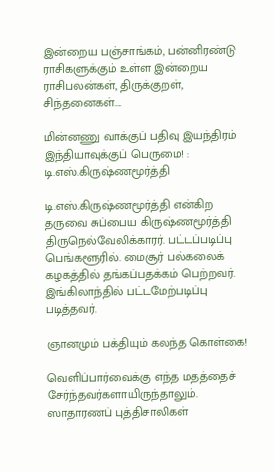இன்றைய பஞ்சாங்கம், பன்னிரண்டு ராசிகளுக்கும் உள்ள இன்றைய ராசிபலன்கள், திருக்குறள், சிந்தனைகள்....

மின்னணு வாக்குப் பதிவு இயந்திரம் இந்தியாவுக்குப் பெருமை! : டி.எஸ்.கிருஷ்ணமூர்த்தி

டி.எஸ்.கிருஷ்ணமூர்த்தி என்கிற தருவை சுப்பைய கிருஷ்ணமூர்த்தி திருநெல்வேலிக்காரர். பட்டப்படிப்பு பெங்களூரில். மைசூர் பல்கலைக் கழகத்தில் தங்கப்பதக்கம் பெற்றவர். இங்கிலாந்தில் பட்டமேற்படிப்பு படித்தவர்.

ஞானமும் பக்தியும் கலந்த கொள்கை!

வெளிப்பார்வைக்கு எந்த மதத்தைச் சேர்ந்தவர்களாயிருந்தாலும். ஸாதாரணப் புத்திசாலிகள்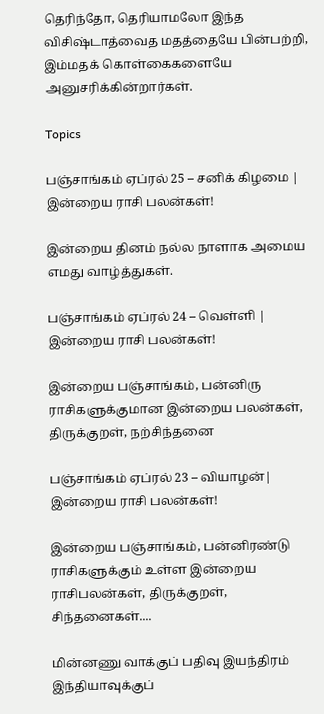தெரிந்தோ, தெரியாமலோ இந்த விசிஷ்டாத்வைத மதத்தையே பின்பற்றி, இம்மதக் கொள்கைகளையே அனுசரிக்கின்றார்கள்.

Topics

பஞ்சாங்கம் ஏப்ரல் 25 – சனிக் கிழமை | இன்றைய ராசி பலன்கள்!

இன்றைய தினம் நல்ல நாளாக அமைய எமது வாழ்த்துகள்.

பஞ்சாங்கம் ஏப்ரல் 24 – வெள்ளி | இன்றைய ராசி பலன்கள்!

இன்றைய பஞ்சாங்கம், பன்னிரு ராசிகளுக்குமான இன்றைய பலன்கள், திருக்குறள், நற்சிந்தனை

பஞ்சாங்கம் ஏப்ரல் 23 – வியாழன்| இன்றைய ராசி பலன்கள்!

இன்றைய பஞ்சாங்கம், பன்னிரண்டு ராசிகளுக்கும் உள்ள இன்றைய ராசிபலன்கள், திருக்குறள், சிந்தனைகள்....

மின்னணு வாக்குப் பதிவு இயந்திரம் இந்தியாவுக்குப்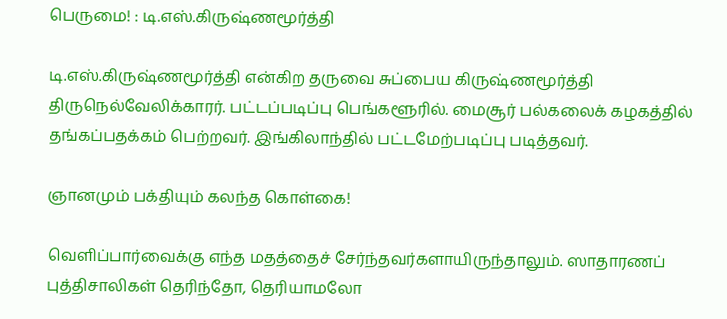பெருமை! : டி.எஸ்.கிருஷ்ணமூர்த்தி

டி.எஸ்.கிருஷ்ணமூர்த்தி என்கிற தருவை சுப்பைய கிருஷ்ணமூர்த்தி திருநெல்வேலிக்காரர். பட்டப்படிப்பு பெங்களூரில். மைசூர் பல்கலைக் கழகத்தில் தங்கப்பதக்கம் பெற்றவர். இங்கிலாந்தில் பட்டமேற்படிப்பு படித்தவர்.

ஞானமும் பக்தியும் கலந்த கொள்கை!

வெளிப்பார்வைக்கு எந்த மதத்தைச் சேர்ந்தவர்களாயிருந்தாலும். ஸாதாரணப் புத்திசாலிகள் தெரிந்தோ, தெரியாமலோ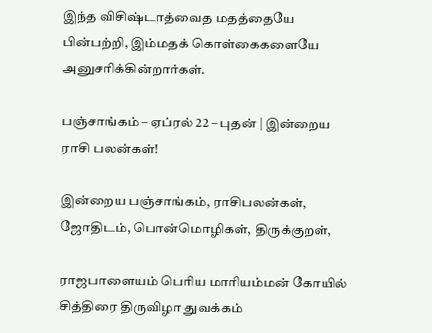இந்த விசிஷ்டாத்வைத மதத்தையே பின்பற்றி, இம்மதக் கொள்கைகளையே அனுசரிக்கின்றார்கள்.

பஞ்சாங்கம் – ஏப்ரல் 22 – புதன் | இன்றைய ராசி பலன்கள்!

இன்றைய பஞ்சாங்கம், ராசிபலன்கள், ஜோதிடம், பொன்மொழிகள், திருக்குறள்,

ராஜபாளையம் பெரிய மாரியம்மன் கோயில் சித்திரை திருவிழா துவக்கம்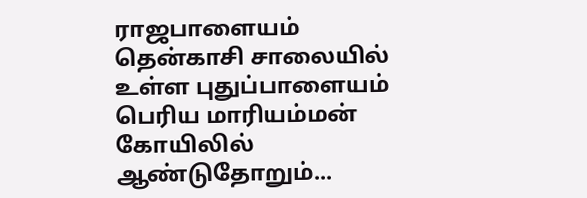ராஜபாளையம் தென்காசி சாலையில் உள்ள புதுப்பாளையம் பெரிய மாரியம்மன் கோயிலில் ஆண்டுதோறும்...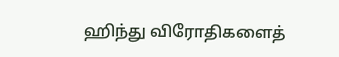ஹிந்து விரோதிகளைத்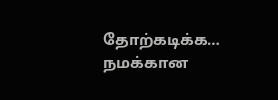தோற்கடிக்க… நமக்கான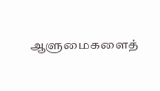ஆளுமைகளைத்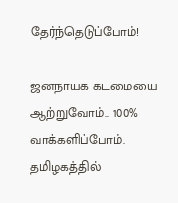தேர்ந்தெடுப்போம்!

ஜனநாயக கடமையை ஆற்றுவோம்.. 100% வாக்களிப்போம். தமிழகத்தில்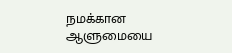நமக்கான ஆளுமையை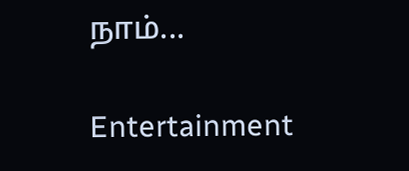நாம்...

Entertainment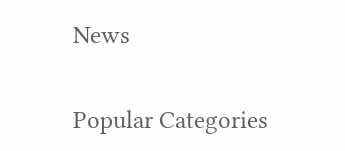News

Popular Categories